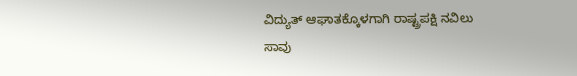ವಿದ್ಯುತ್ ಆಘಾತಕ್ಕೊಳಗಾಗಿ ರಾಷ್ಟ್ರಪಕ್ಷಿ ನವಿಲು ಸಾವು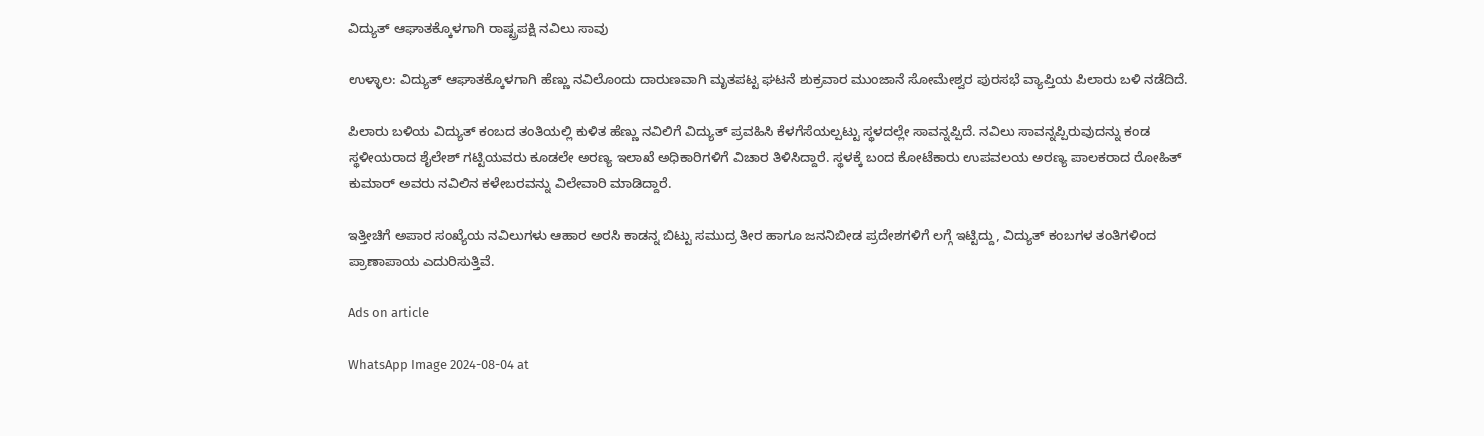ವಿದ್ಯುತ್ ಆಘಾತಕ್ಕೊಳಗಾಗಿ ರಾಷ್ಟ್ರಪಕ್ಷಿ ನವಿಲು ಸಾವು

ಉಳ್ಳಾಲ: ವಿದ್ಯುತ್ ಆಘಾತಕ್ಕೊಳಗಾಗಿ ಹೆಣ್ಣು ನವಿಲೊಂದು ದಾರುಣವಾಗಿ ಮೃತಪಟ್ಟ ಘಟನೆ ಶುಕ್ರವಾರ ಮುಂಜಾನೆ ಸೋಮೇಶ್ವರ ಪುರಸಭೆ ವ್ಯಾಪ್ತಿಯ ಪಿಲಾರು ಬಳಿ ನಡೆದಿದೆ.

ಪಿಲಾರು ಬಳಿಯ ವಿದ್ಯುತ್ ಕಂಬದ ತಂತಿಯಲ್ಲಿ ಕುಳಿತ ಹೆಣ್ಣು ನವಿಲಿಗೆ ವಿದ್ಯುತ್ ಪ್ರವಹಿಸಿ ಕೆಳಗೆಸೆಯಲ್ಪಟ್ಟು ಸ್ಥಳದಲ್ಲೇ ಸಾವನ್ನಪ್ಪಿದೆ. ನವಿಲು ಸಾವನ್ನಪ್ಪಿರುವುದನ್ನು ಕಂಡ ಸ್ಥಳೀಯರಾದ ಶೈಲೇಶ್ ಗಟ್ಟಿಯವರು ಕೂಡಲೇ ಅರಣ್ಯ ಇಲಾಖೆ ಅಧಿಕಾರಿಗಳಿಗೆ ವಿಚಾರ ತಿಳಿಸಿದ್ದಾರೆ. ಸ್ಥಳಕ್ಕೆ ಬಂದ ಕೋಟೆಕಾರು ಉಪವಲಯ ಅರಣ್ಯ ಪಾಲಕರಾದ ರೋಹಿತ್ ಕುಮಾರ್ ಅವರು ನವಿಲಿನ ಕಳೇಬರವನ್ನು ವಿಲೇವಾರಿ ಮಾಡಿದ್ದಾರೆ.

ಇತ್ತೀಚಿಗೆ ಅಪಾರ ಸಂಖ್ಯೆಯ ನವಿಲುಗಳು ಆಹಾರ ಅರಸಿ ಕಾಡನ್ನ ಬಿಟ್ಟು ಸಮುದ್ರ ತೀರ ಹಾಗೂ ಜನನಿಬೀಡ ಪ್ರದೇಶಗಳಿಗೆ ಲಗ್ಗೆ ಇಟ್ಟಿದ್ದು, ವಿದ್ಯುತ್ ಕಂಬಗಳ ತಂತಿಗಳಿಂದ ಪ್ರಾಣಾಪಾಯ ಎದುರಿಸುತ್ತಿವೆ.

Ads on article

WhatsApp Image 2024-08-04 at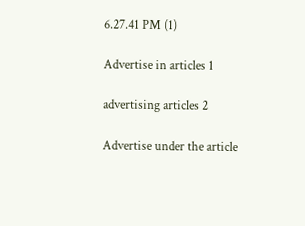6.27.41 PM (1)

Advertise in articles 1

advertising articles 2

Advertise under the article